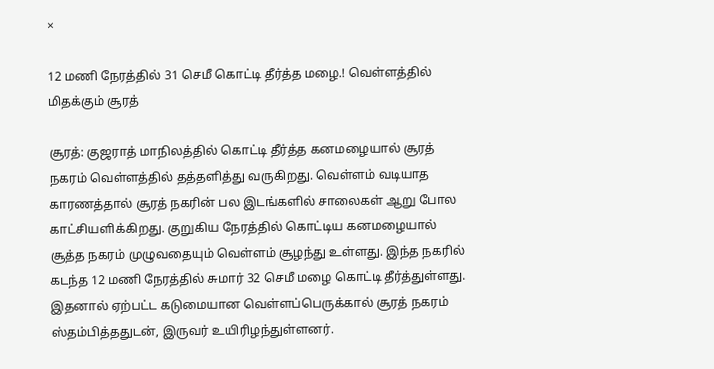×

12 மணி நேரத்தில் 31 செமீ கொட்டி தீர்த்த மழை.! வெள்ளத்தில் மிதக்கும் சூரத்

சூரத்: குஜராத் மாநிலத்தில் கொட்டி தீர்த்த கனமழையால் சூரத் நகரம் வெள்ளத்தில் தத்தளித்து வருகிறது. வெள்ளம் வடியாத காரணத்தால் சூரத் நகரின் பல இடங்களில் சாலைகள் ஆறு போல காட்சியளிக்கிறது. குறுகிய நேரத்தில் கொட்டிய கனமழையால் சூத்த நகரம் முழுவதையும் வெள்ளம் சூழந்து உள்ளது. இந்த நகரில் கடந்த 12 மணி நேரத்தில் சுமார் 32 செமீ மழை கொட்டி தீர்த்துள்ளது. இதனால் ஏற்பட்ட கடுமையான வெள்ளப்பெருக்கால் சூரத் நகரம் ஸ்தம்பித்ததுடன், இருவர் உயிரிழந்துள்ளனர்.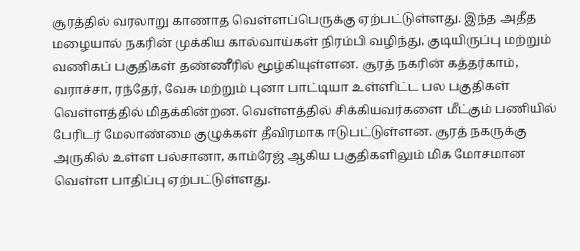சூரத்தில் வரலாறு காணாத வெள்ளப்பெருக்கு ஏற்பட்டுள்ளது. இந்த அதீத மழையால் நகரின் முக்கிய கால்வாய்கள் நிரம்பி வழிந்து, குடியிருப்பு மற்றும் வணிகப் பகுதிகள் தண்ணீரில் மூழ்கியுள்ளன. சூரத் நகரின் கத்தர்காம், வராச்சா, ரந்தேர், வேசு மற்றும் புனா பாட்டியா உள்ளிட்ட பல பகுதிகள் வெள்ளத்தில் மிதக்கின்றன. வெள்ளத்தில் சிக்கியவர்களை மீட்கும் பணியில் பேரிடர் மேலாண்மை குழுக்கள் தீவிரமாக ஈடுபட்டுள்ளன. சூரத் நகருக்கு அருகில் உள்ள பல்சானா, காம்ரேஜ் ஆகிய பகுதிகளிலும் மிக மோசமான வெள்ள பாதிப்பு ஏற்பட்டுள்ளது.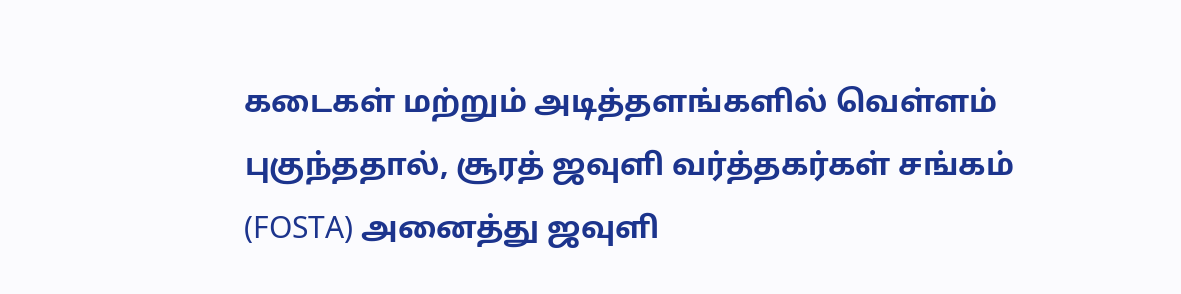கடைகள் மற்றும் அடித்தளங்களில் வெள்ளம் புகுந்ததால், சூரத் ஜவுளி வர்த்தகர்கள் சங்கம் (FOSTA) அனைத்து ஜவுளி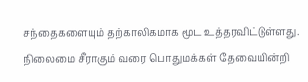சந்தைகளையும் தற்காலிகமாக மூட உத்தரவிட்டுள்ளது. நிலைமை சீராகும் வரை பொதுமக்கள் தேவையின்றி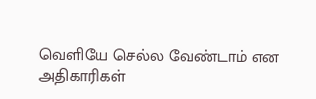வெளியே செல்ல வேண்டாம் என அதிகாரிகள்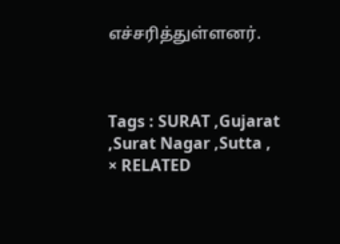எச்சரித்துள்ளனர்.



Tags : SURAT ,Gujarat ,Surat Nagar ,Sutta ,
× RELATED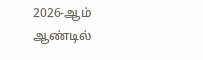2026-ஆம் ஆண்டில்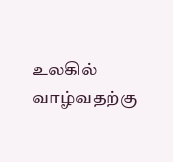உலகில் வாழ்வதற்கு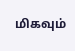மிகவும்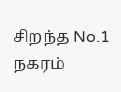சிறந்த No.1 நகரம்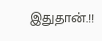இதுதான்.!!